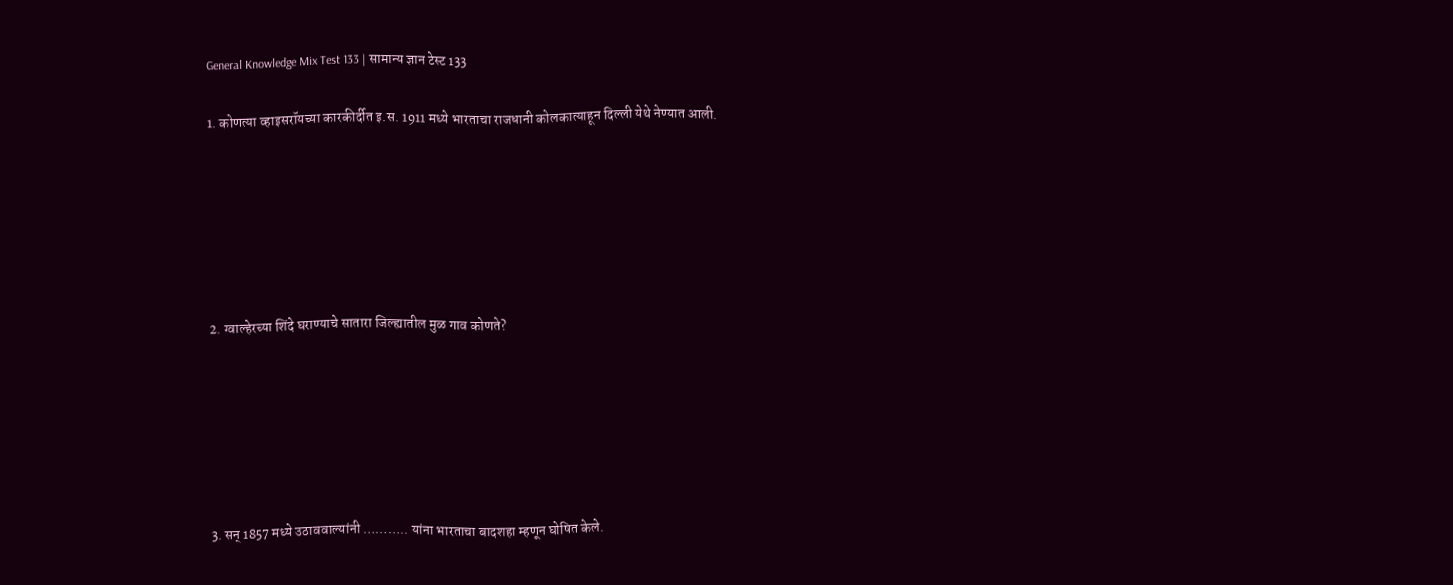General Knowledge Mix Test 133 | सामान्य ज्ञान टेस्ट 133

1. कोणत्या व्हाइसरॉयच्या कारकीर्दीत इ.स. 1911 मध्ये भारताचा राजधानी कोलकात्याहून दिल्ली येथे नेण्यात आली.






2. ग्वाल्हेरच्या शिंदे घराण्याचे सातारा जिल्ह्यातील मुळ गाव कोणते?






3. सन्‌ 1857 मध्ये उठाववाल्यांनी ……….. यांना भारताचा बादशहा म्हणून घोषित केले.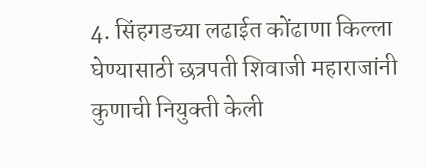4. सिंहगडच्या लढाईत कोंढाणा किल्ला घेण्यासाठी छत्रपती शिवाजी महाराजांनी कुणाची नियुक्‍ती केली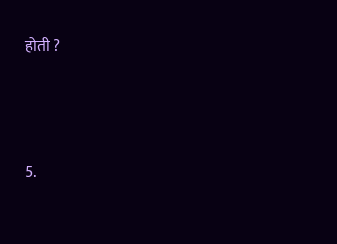होती ?






5.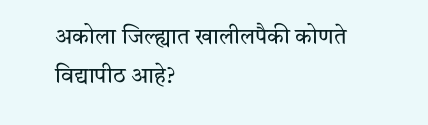अकोला जिल्ह्यात खालीलपैकी कोणते विद्यापीठ आहे?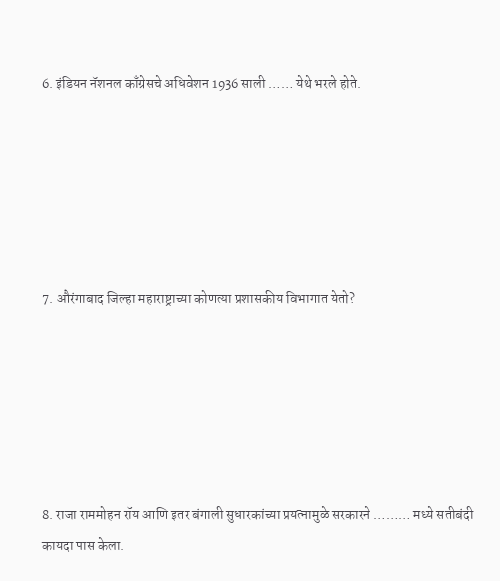6. इंडियन नॅशनल काँग्रेसचे अधिवेशन 1936 साली …… येथे भरले होते.






7. औरंगाबाद जिल्हा महाराष्ट्राच्या कोणत्या प्रशासकीय विभागात येतो?






8. राजा राममोहन रॉय आणि इतर बंगाली सुधारकांच्या प्रयत्नामुळे सरकारने ……… मध्ये सतीबंदी कायदा पास केला.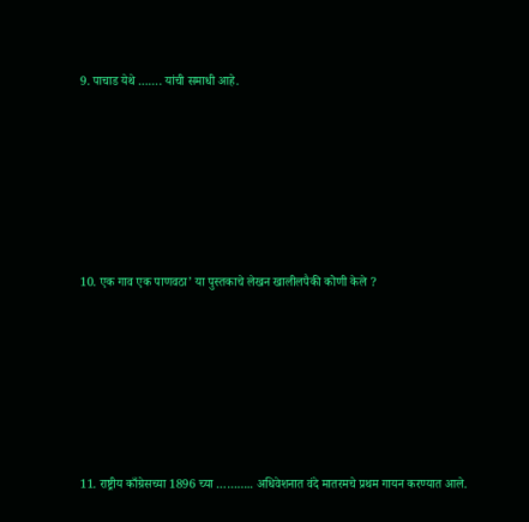9. पाचाड येथे ……. यांची समाधी आहे.






10. एक गाव एक पाणवठा’ या पुस्तकाचे लेखन खालीलपैकी कोणी केले ?






11. राष्ट्रीय काँग्रेसच्या 1896 च्या ……….. अधिवेशनात वंदे मातरमचे प्रथम गायन करण्यात आले.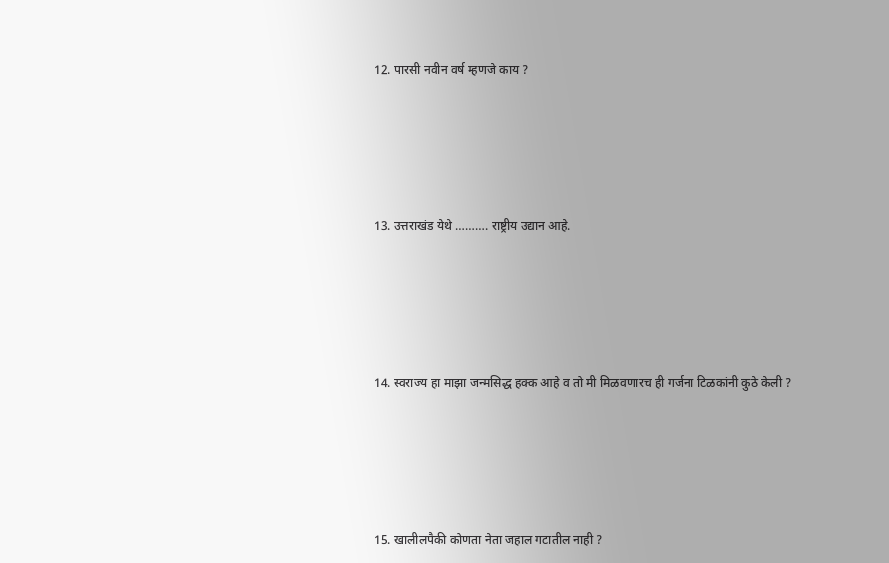12. पारसी नवीन वर्ष म्हणजे काय ?






13. उत्तराखंड येथे ………. राष्ट्रीय उद्यान आहे.






14. स्वराज्य हा माझा जन्मसिद्ध हक्क आहे व तो मी मिळवणारच ही गर्जना टिळकांनी कुठे केली ?






15. खालीलपैकी कोणता नेता जहाल गटातील नाही ?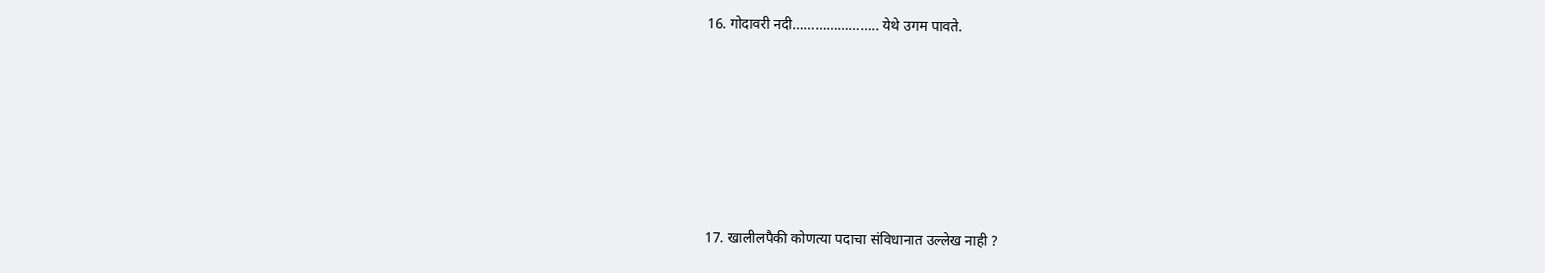16. गोदावरी नदी………………….. येथे उगम पावते.






17. खालीलपैकी कोणत्या पदाचा संविधानात उल्लेख नाही ?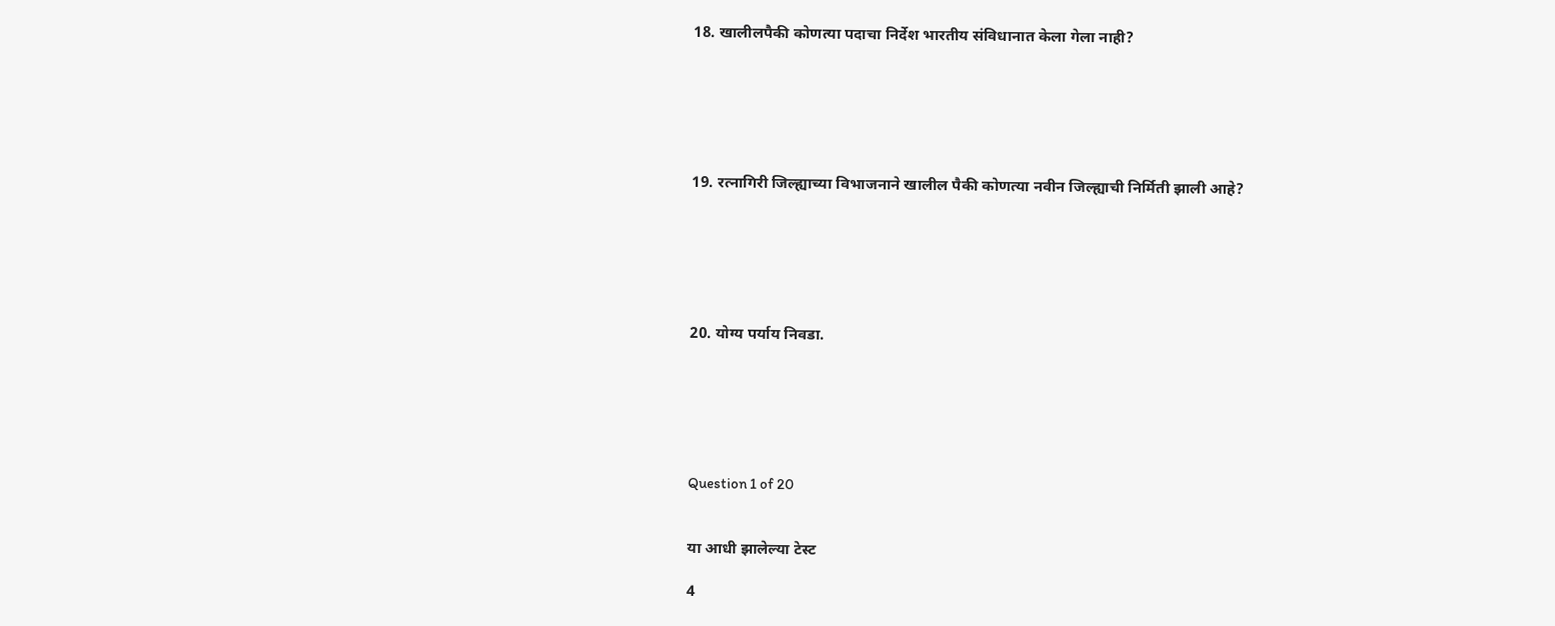18. खालीलपैकी कोणत्या पदाचा निर्देश भारतीय संविधानात केला गेला नाही?






19. रत्नागिरी जिल्ह्याच्या विभाजनाने खालील पैकी कोणत्या नवीन जिल्ह्याची निर्मिती झाली आहे?






20. योग्य पर्याय निवडा.






Question 1 of 20


या आधी झालेल्या टेस्ट

4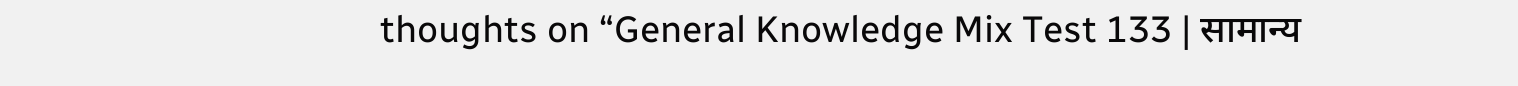thoughts on “General Knowledge Mix Test 133 | सामान्य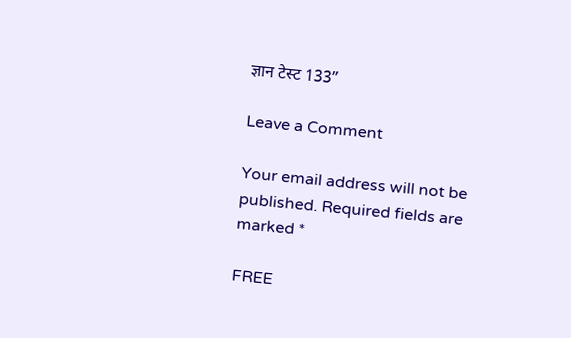ज्ञान टेस्ट 133”

Leave a Comment

Your email address will not be published. Required fields are marked *

FREE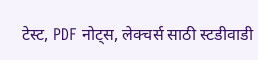टेस्ट, PDF नोट्स, लेक्चर्स साठी स्टडीवाडी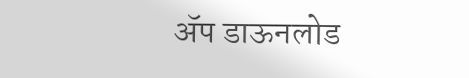ॲप डाऊनलोड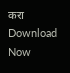करा
Download Now